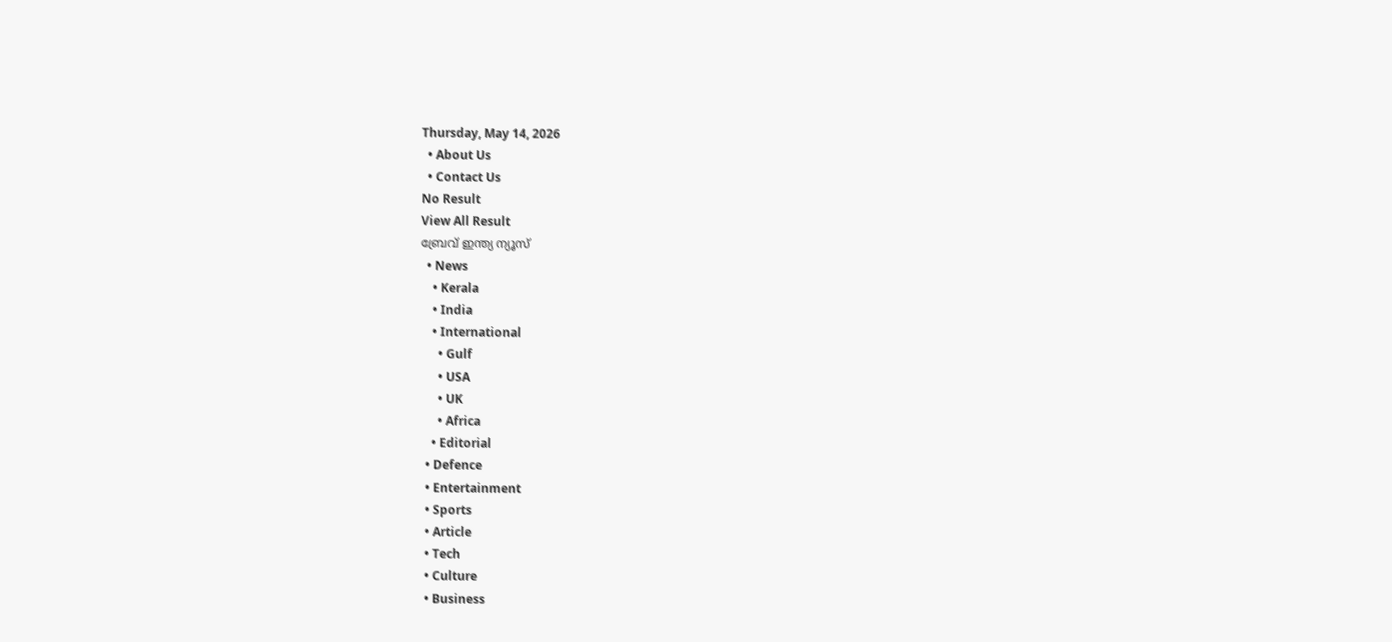Thursday, May 14, 2026
  • About Us
  • Contact Us
No Result
View All Result
ബ്രേവ് ഇന്ത്യ ന്യൂസ്
  • News
    • Kerala
    • India
    • International
      • Gulf
      • USA
      • UK
      • Africa
    • Editorial
  • Defence
  • Entertainment
  • Sports
  • Article
  • Tech
  • Culture
  • Business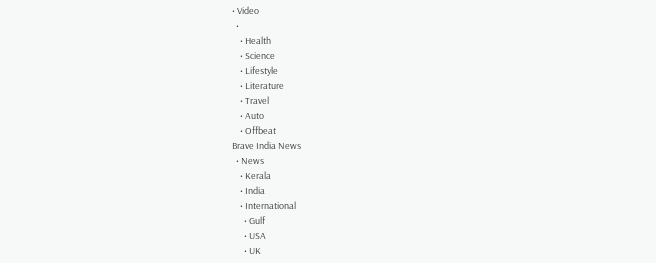• Video
  •
    • Health
    • Science
    • Lifestyle
    • Literature
    • Travel
    • Auto
    • Offbeat
Brave India News
  • News
    • Kerala
    • India
    • International
      • Gulf
      • USA
      • UK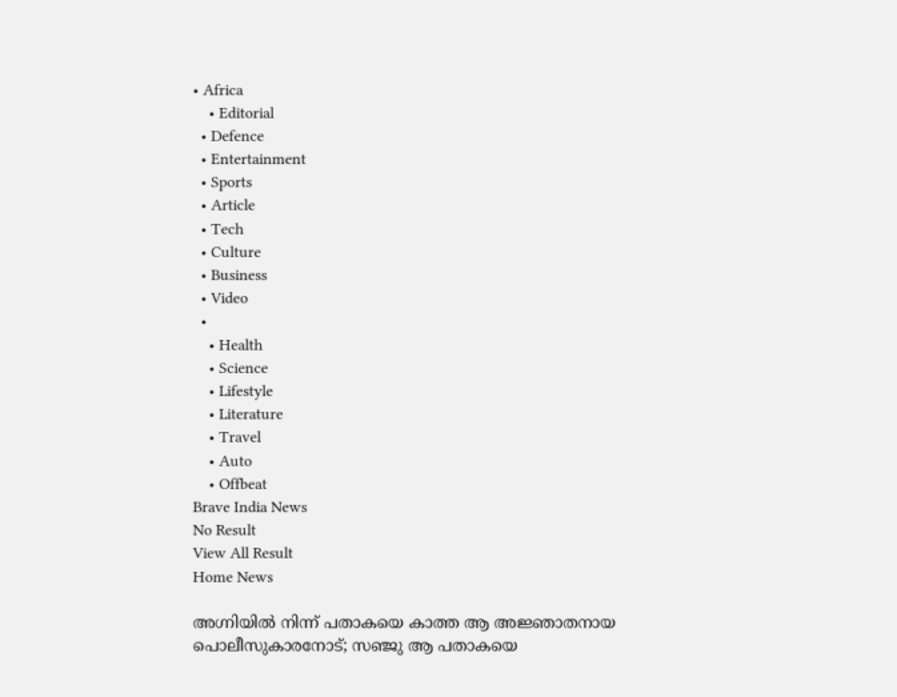• Africa
    • Editorial
  • Defence
  • Entertainment
  • Sports
  • Article
  • Tech
  • Culture
  • Business
  • Video
  •
    • Health
    • Science
    • Lifestyle
    • Literature
    • Travel
    • Auto
    • Offbeat
Brave India News
No Result
View All Result
Home News

അഗ്നിയിൽ നിന്ന് പതാകയെ കാത്ത ആ അജ്ഞാതനായ പൊലീസുകാരനോട്; സഞ്ജു ആ പതാകയെ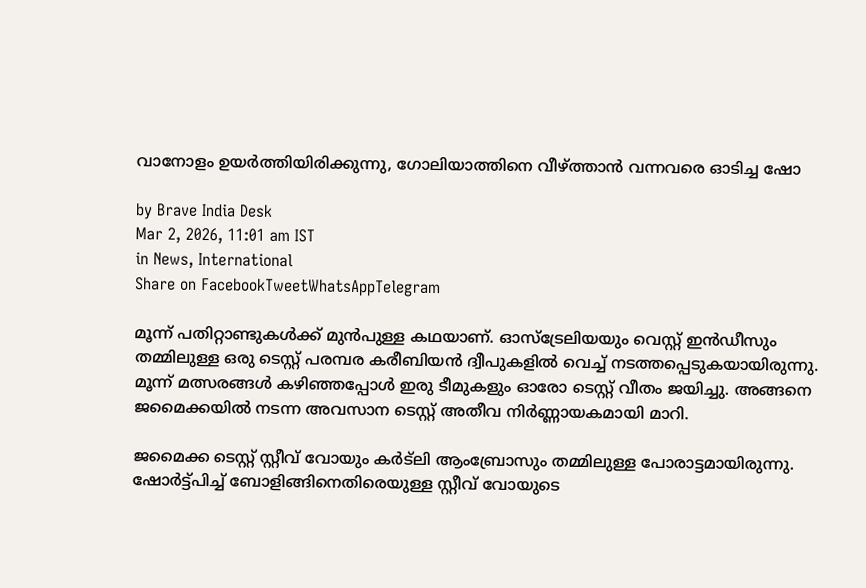വാനോളം ഉയർത്തിയിരിക്കുന്നു, ഗോലിയാത്തിനെ വീഴ്ത്താൻ വന്നവരെ ഓടിച്ച ഷോ

by Brave India Desk
Mar 2, 2026, 11:01 am IST
in News, International
Share on FacebookTweetWhatsAppTelegram

മൂന്ന് പതിറ്റാണ്ടുകൾക്ക് മുൻപുള്ള കഥയാണ്. ഓസ്ട്രേലിയയും വെസ്റ്റ് ഇൻഡീസും തമ്മിലുള്ള ഒരു ടെസ്റ്റ് പരമ്പര കരീബിയൻ ദ്വീപുകളിൽ വെച്ച് നടത്തപ്പെടുകയായിരുന്നു. മൂന്ന് മത്സരങ്ങൾ കഴിഞ്ഞപ്പോൾ ഇരു ടീമുകളും ഓരോ ടെസ്റ്റ് വീതം ജയിച്ചു. അങ്ങനെ ജമൈക്കയിൽ നടന്ന അവസാന ടെസ്റ്റ് അതീവ നിർണ്ണായകമായി മാറി.

ജമൈക്ക ടെസ്റ്റ് സ്റ്റീവ് വോയും കർട്ലി ആംബ്രോസും തമ്മിലുള്ള പോരാട്ടമായിരുന്നു. ഷോർട്ട്പിച്ച് ബോളിങ്ങിനെതിരെയുള്ള സ്റ്റീവ് വോയുടെ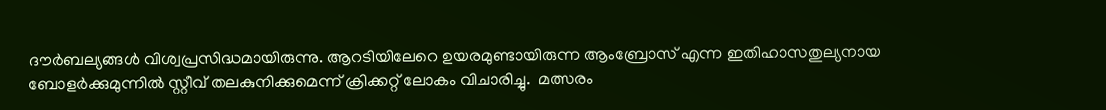ദൗർബല്യങ്ങൾ വിശ്വപ്രസിദ്ധമായിരുന്നു. ആറടിയിലേറെ ഉയരമുണ്ടായിരുന്ന ആംബ്രോസ് എന്ന ഇതിഹാസതുല്യനായ ബോളർക്കുമുന്നിൽ സ്റ്റീവ് തലകുനിക്കുമെന്ന് ക്രിക്കറ്റ് ലോകം വിചാരിച്ചു.  മത്സരം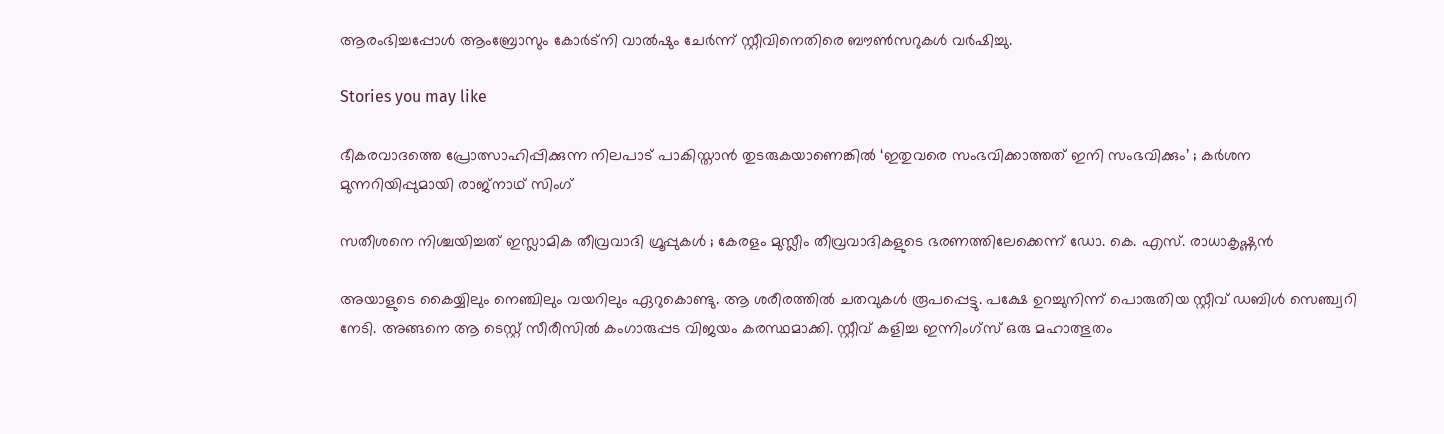ആരംഭിച്ചപ്പോൾ ആംബ്രോസും കോർട്നി വാൽഷും ചേർന്ന് സ്റ്റീവിനെതിരെ ബൗൺസറുകൾ വർഷിച്ചു.

Stories you may like

ഭീകരവാദത്തെ പ്രോത്സാഹിപ്പിക്കുന്ന നിലപാട് പാകിസ്താൻ തുടരുകയാണെങ്കിൽ ‘ഇതുവരെ സംഭവിക്കാത്തത് ഇനി സംഭവിക്കും’ ; കർശന മുന്നറിയിപ്പുമായി രാജ്നാഥ്‌ സിംഗ്

സതീശനെ നിശ്ചയിച്ചത് ഇസ്ലാമിക തീവ്രവാദി ഗ്രൂപ്പുകൾ ; കേരളം മുസ്ലീം തീവ്രവാദികളുടെ ഭരണത്തിലേക്കെന്ന് ഡോ. കെ. എസ്. രാധാകൃഷ്ണൻ

അയാളുടെ കൈയ്യിലും നെഞ്ചിലും വയറിലും ഏറുകൊണ്ടു. ആ ശരീരത്തിൽ ചതവുകൾ രൂപപ്പെട്ടു. പക്ഷേ ഉറച്ചുനിന്ന് പൊരുതിയ സ്റ്റീവ് ഡബിൾ സെഞ്ച്വറി നേടി. അങ്ങനെ ആ ടെസ്റ്റ് സീരീസിൽ കംഗാരുപ്പട വിജയം കരസ്ഥമാക്കി. സ്റ്റീവ് കളിച്ച ഇന്നിംഗ്സ് ഒരു മഹാത്ഭുതം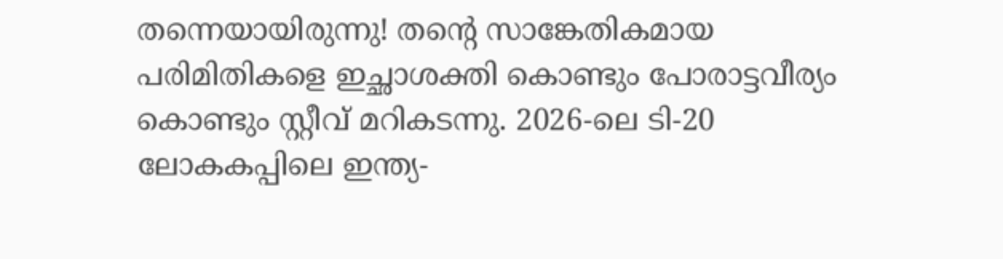തന്നെയായിരുന്നു! തൻ്റെ സാങ്കേതികമായ പരിമിതികളെ ഇച്ഛാശക്തി കൊണ്ടും പോരാട്ടവീര്യം കൊണ്ടും സ്റ്റീവ് മറികടന്നു. 2026-ലെ ടി-20 ലോകകപ്പിലെ ഇന്ത്യ-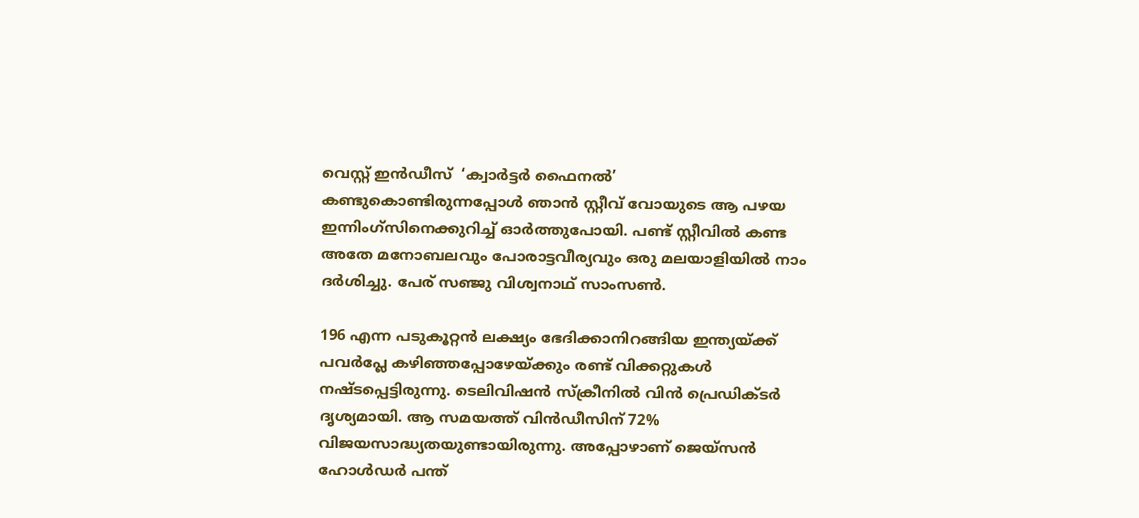വെസ്റ്റ് ഇൻഡീസ്  ‘ക്വാർട്ടർ ഫൈനൽ’ കണ്ടുകൊണ്ടിരുന്നപ്പോൾ ഞാൻ സ്റ്റീവ് വോയുടെ ആ പഴയ ഇന്നിംഗ്സിനെക്കുറിച്ച് ഓർത്തുപോയി. പണ്ട് സ്റ്റീവിൽ കണ്ട അതേ മനോബലവും പോരാട്ടവീര്യവും ഒരു മലയാളിയിൽ നാം ദർശിച്ചു. പേര് സഞ്ജു വിശ്വനാഥ് സാംസൺ.

196 എന്ന പടുകൂറ്റൻ ലക്ഷ്യം ഭേദിക്കാനിറങ്ങിയ ഇന്ത്യയ്ക്ക് പവർപ്ലേ കഴിഞ്ഞപ്പോഴേയ്ക്കും രണ്ട് വിക്കറ്റുകൾ നഷ്ടപ്പെട്ടിരുന്നു. ടെലിവിഷൻ സ്ക്രീനിൽ വിൻ പ്രെഡിക്ടർ ദൃശ്യമായി. ആ സമയത്ത് വിൻഡീസിന് 72% വിജയസാദ്ധ്യതയുണ്ടായിരുന്നു. അപ്പോഴാണ് ജെയ്സൻ ഹോൾഡർ പന്ത്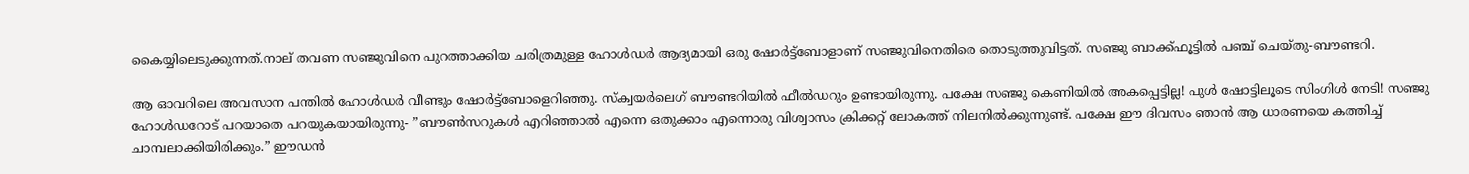കൈയ്യിലെടുക്കുന്നത്.നാല് തവണ സഞ്ജുവിനെ പുറത്താക്കിയ ചരിത്രമുള്ള ഹോൾഡർ ആദ്യമായി ഒരു ഷോർട്ട്ബോളാണ് സഞ്ജുവിനെതിരെ തൊടുത്തുവിട്ടത്‌. സഞ്ജു ബാക്ക്ഫൂട്ടിൽ പഞ്ച് ചെയ്തു-ബൗണ്ടറി.

ആ ഓവറിലെ അവസാന പന്തിൽ ഹോൾഡർ വീണ്ടും ഷോർട്ട്ബോളെറിഞ്ഞു. സ്ക്വയർലെഗ് ബൗണ്ടറിയിൽ ഫീൽഡറും ഉണ്ടായിരുന്നു. പക്ഷേ സഞ്ജു കെണിയിൽ അകപ്പെട്ടില്ല! പുൾ ഷോട്ടിലൂടെ സിംഗിൾ നേടി! സഞ്ജു ഹോൾഡറോട് പറയാതെ പറയുകയായിരുന്നു- ”ബൗൺസറുകൾ എറിഞ്ഞാൽ എന്നെ ഒതുക്കാം എന്നൊരു വിശ്വാസം ക്രിക്കറ്റ് ലോകത്ത് നിലനിൽക്കുന്നുണ്ട്. പക്ഷേ ഈ ദിവസം ഞാൻ ആ ധാരണയെ കത്തിച്ച് ചാമ്പലാക്കിയിരിക്കും.” ഈഡൻ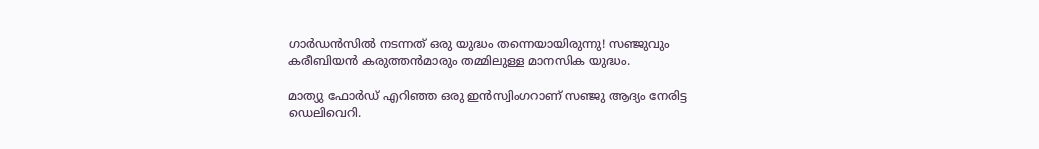ഗാർഡൻസിൽ നടന്നത് ഒരു യുദ്ധം തന്നെയായിരുന്നു! സഞ്ജുവും കരീബിയൻ കരുത്തൻമാരും തമ്മിലുള്ള മാനസിക യുദ്ധം.

മാത്യു ഫോർഡ് എറിഞ്ഞ ഒരു ഇൻസ്വിംഗറാണ് സഞ്ജു ആദ്യം നേരിട്ട ഡെലിവെറി.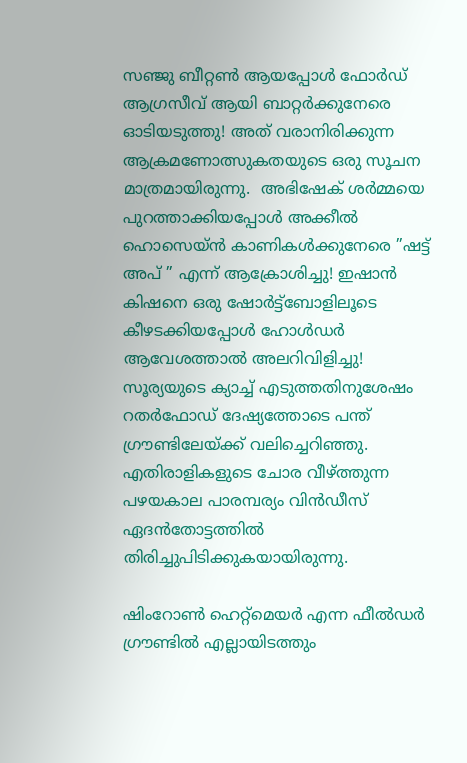സഞ്ജു ബീറ്റൺ ആയപ്പോൾ ഫോർഡ് ആഗ്രസീവ് ആയി ബാറ്റർക്കുനേരെ ഓടിയടുത്തു! അത് വരാനിരിക്കുന്ന ആക്രമണോത്സുകതയുടെ ഒരു സൂചന മാത്രമായിരുന്നു.  അഭിഷേക് ശർമ്മയെ പുറത്താക്കിയപ്പോൾ അക്കീൽ ഹൊസെയ്ൻ കാണികൾക്കുനേരെ ”ഷട്ട് അപ് ” എന്ന് ആക്രോശിച്ചു! ഇഷാൻ കിഷനെ ഒരു ഷോർട്ട്ബോളിലൂടെ കീഴടക്കിയപ്പോൾ ഹോൾഡർ ആവേശത്താൽ അലറിവിളിച്ചു! സൂര്യയുടെ ക്യാച്ച് എടുത്തതിനുശേഷം റതർഫോഡ് ദേഷ്യത്തോടെ പന്ത് ഗ്രൗണ്ടിലേയ്ക്ക് വലിച്ചെറിഞ്ഞു. എതിരാളികളുടെ ചോര വീഴ്ത്തുന്ന പഴയകാല പാരമ്പര്യം വിൻഡീസ് ഏദൻതോട്ടത്തിൽ തിരിച്ചുപിടിക്കുകയായിരുന്നു.

ഷിംറോൺ ഹെറ്റ്മെയർ എന്ന ഫീൽഡർ ഗ്രൗണ്ടിൽ എല്ലായിടത്തും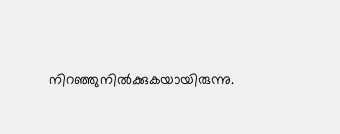നിറഞ്ഞുനിൽക്കുകയായിരുന്നു.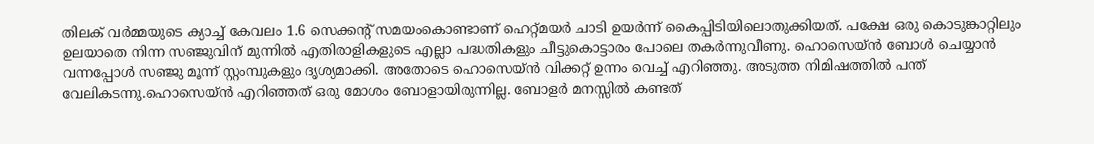തിലക് വർമ്മയുടെ ക്യാച്ച് കേവലം 1.6 സെക്കൻ്റ് സമയംകൊണ്ടാണ് ഹെറ്റ്മയർ ചാടി ഉയർന്ന് കൈപ്പിടിയിലൊതുക്കിയത്. പക്ഷേ ഒരു കൊടുങ്കാറ്റിലും ഉലയാതെ നിന്ന സഞ്ജുവിന് മുന്നിൽ എതിരാളികളുടെ എല്ലാ പദ്ധതികളും ചീട്ടുകൊട്ടാരം പോലെ തകർന്നുവീണു. ഹൊസെയ്ൻ ബോൾ ചെയ്യാൻ വന്നപ്പോൾ സഞ്ജു മൂന്ന് സ്റ്റംമ്പുകളും ദൃശ്യമാക്കി. അതോടെ ഹൊസെയ്ൻ വിക്കറ്റ് ഉന്നം വെച്ച് എറിഞ്ഞു. അടുത്ത നിമിഷത്തിൽ പന്ത് വേലികടന്നു.ഹൊസെയ്ൻ എറിഞ്ഞത് ഒരു മോശം ബോളായിരുന്നില്ല. ബോളർ മനസ്സിൽ കണ്ടത്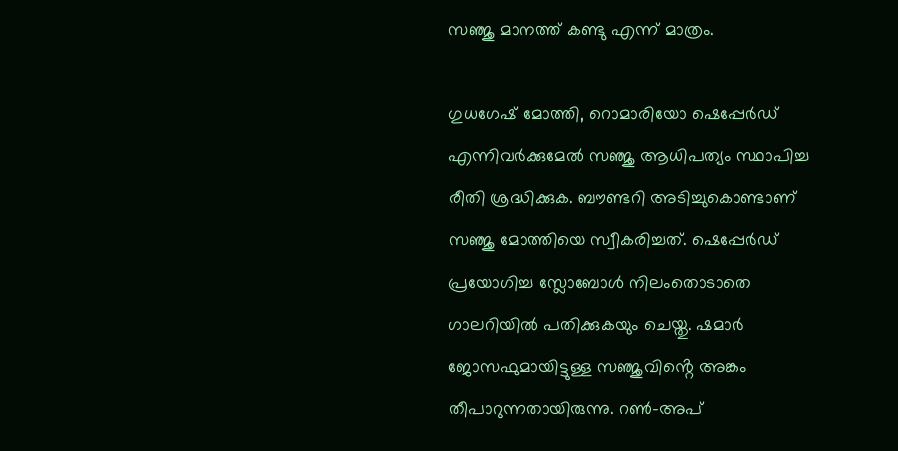സഞ്ജു മാനത്ത് കണ്ടു എന്ന് മാത്രം.

ഗുധഗേഷ് മോത്തി, റൊമാരിയോ ഷെപ്പേർഡ് എന്നിവർക്കുമേൽ സഞ്ജു ആധിപത്യം സ്ഥാപിച്ച രീതി ശ്രദ്ധിക്കുക. ബൗണ്ടറി അടിച്ചുകൊണ്ടാണ് സഞ്ജു മോത്തിയെ സ്വീകരിച്ചത്. ഷെപ്പേർഡ് പ്രയോഗിച്ച സ്ലോബോൾ നിലംതൊടാതെ ഗാലറിയിൽ പതിക്കുകയും ചെയ്തു. ഷമാർ ജോസഫുമായിട്ടുള്ള സഞ്ജുവിൻ്റെ അങ്കം തീപാറുന്നതായിരുന്നു. റൺ-അപ്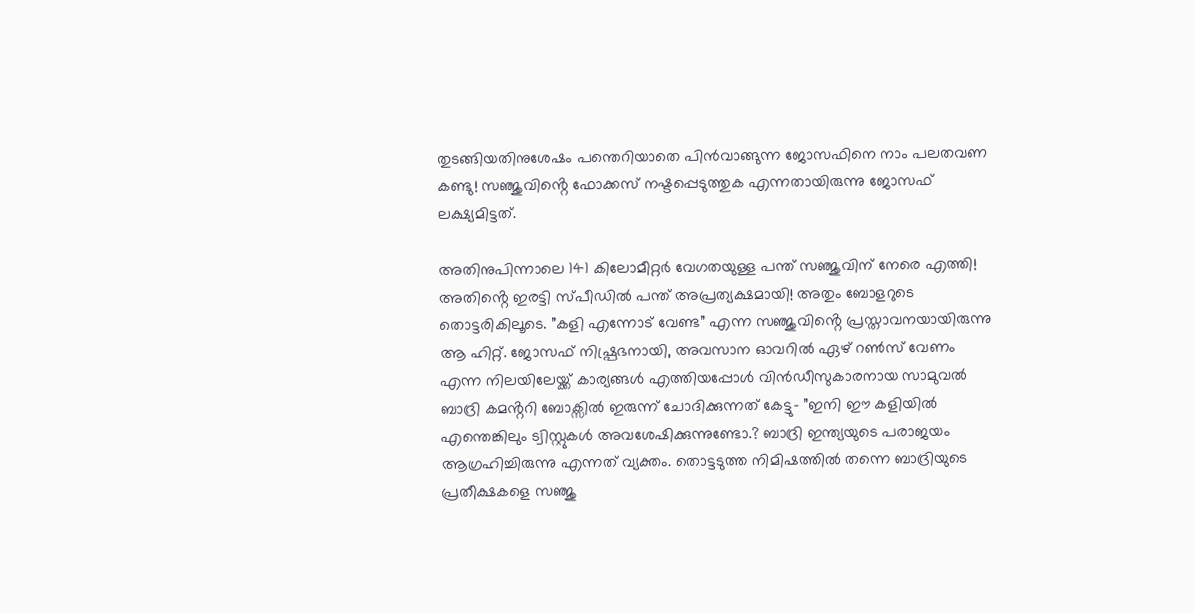തുടങ്ങിയതിനുശേഷം പന്തെറിയാതെ പിൻവാങ്ങുന്ന ജോസഫിനെ നാം പലതവണ കണ്ടു! സഞ്ജുവിൻ്റെ ഫോക്കസ് നഷ്ടപ്പെടുത്തുക എന്നതായിരുന്നു ജോസഫ് ലക്ഷ്യമിട്ടത്.

അതിനുപിന്നാലെ 141 കിലോമീറ്റർ വേഗതയുള്ള പന്ത് സഞ്ജുവിന് നേരെ എത്തി! അതിൻ്റെ ഇരട്ടി സ്പീഡിൽ പന്ത് അപ്രത്യക്ഷമായി! അതും ബോളറുടെ തൊട്ടരികിലൂടെ. ”കളി എന്നോട് വേണ്ട” എന്ന സഞ്ജുവിൻ്റെ പ്രസ്താവനയായിരുന്നു ആ ഹിറ്റ്. ജോസഫ് നിഷ്പ്രഭനായി, അവസാന ഓവറിൽ ഏഴ് റൺസ് വേണം എന്ന നിലയിലേയ്ക്ക് കാര്യങ്ങൾ എത്തിയപ്പോൾ വിൻഡീസുകാരനായ സാമുവൽ ബാദ്രി കമൻ്ററി ബോക്സിൽ ഇരുന്ന് ചോദിക്കുന്നത് കേട്ടു- ”ഇനി ഈ കളിയിൽ എന്തെങ്കിലും ട്വിസ്റ്റുകൾ അവശേഷിക്കുന്നുണ്ടോ.? ബാദ്രി ഇന്ത്യയുടെ പരാജയം ആഗ്രഹിച്ചിരുന്നു എന്നത് വ്യക്തം. തൊട്ടടുത്ത നിമിഷത്തിൽ തന്നെ ബാദ്രിയുടെ പ്രതീക്ഷകളെ സഞ്ജു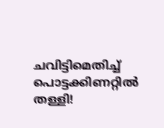ചവിട്ടിമെതിച്ച് പൊട്ടക്കിണറ്റിൽ തള്ളി!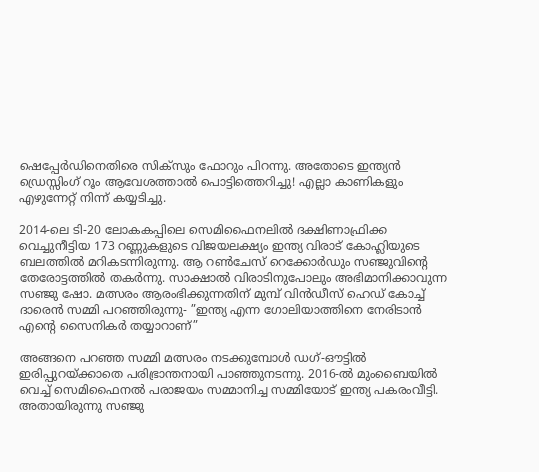ഷെപ്പേർഡിനെതിരെ സിക്സും ഫോറും പിറന്നു. അതോടെ ഇന്ത്യൻ ഡ്രെസ്സിംഗ് റൂം ആവേശത്താൽ പൊട്ടിത്തെറിച്ചു! എല്ലാ കാണികളും എഴുന്നേറ്റ് നിന്ന് കയ്യടിച്ചു.

2014-ലെ ടി-20 ലോകകപ്പിലെ സെമിഫൈനലിൽ ദക്ഷിണാഫ്രിക്ക വെച്ചുനീട്ടിയ 173 റണ്ണുകളുടെ വിജയലക്ഷ്യം ഇന്ത്യ വിരാട് കോഹ്ലിയുടെ ബലത്തിൽ മറികടന്നിരുന്നു. ആ റൺചേസ് റെക്കോർഡും സഞ്ജുവിൻ്റെ തേരോട്ടത്തിൽ തകർന്നു. സാക്ഷാൽ വിരാടിനുപോലും അഭിമാനിക്കാവുന്ന സഞ്ജു ഷോ. മത്സരം ആരംഭിക്കുന്നതിന് മുമ്പ് വിൻഡീസ് ഹെഡ് കോച്ച് ദാരെൻ സമ്മി പറഞ്ഞിരുന്നു- ”ഇന്ത്യ എന്ന ഗോലിയാത്തിനെ നേരിടാൻ എൻ്റെ സൈനികർ തയ്യാറാണ്”

അങ്ങനെ പറഞ്ഞ സമ്മി മത്സരം നടക്കുമ്പോൾ ഡഗ്-ഔട്ടിൽ ഇരിപ്പുറയ്ക്കാതെ പരിഭ്രാന്തനായി പാഞ്ഞുനടന്നു. 2016-ൽ മുംബൈയിൽ വെച്ച് സെമിഫൈനൽ പരാജയം സമ്മാനിച്ച സമ്മിയോട് ഇന്ത്യ പകരംവീട്ടി. അതായിരുന്നു സഞ്ജു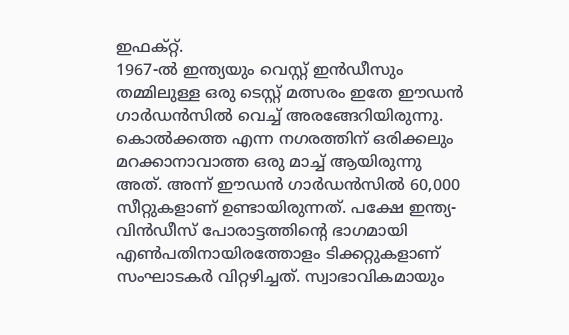ഇഫക്റ്റ്.
1967-ൽ ഇന്ത്യയും വെസ്റ്റ് ഇൻഡീസും തമ്മിലുള്ള ഒരു ടെസ്റ്റ് മത്സരം ഇതേ ഈഡൻ ഗാർഡൻസിൽ വെച്ച് അരങ്ങേറിയിരുന്നു. കൊൽക്കത്ത എന്ന നഗരത്തിന് ഒരിക്കലും മറക്കാനാവാത്ത ഒരു മാച്ച് ആയിരുന്നു അത്. അന്ന് ഈഡൻ ഗാർഡൻസിൽ 60,000 സീറ്റുകളാണ് ഉണ്ടായിരുന്നത്. പക്ഷേ ഇന്ത്യ-വിൻഡീസ് പോരാട്ടത്തിൻ്റെ ഭാഗമായി എൺപതിനായിരത്തോളം ടിക്കറ്റുകളാണ് സംഘാടകർ വിറ്റഴിച്ചത്. സ്വാഭാവികമായും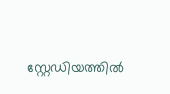സ്റ്റേഡിയത്തിൽ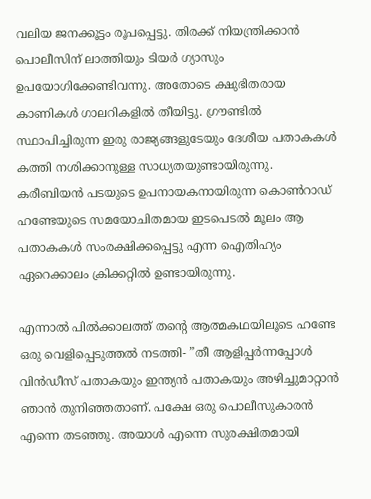വലിയ ജനക്കൂട്ടം രൂപപ്പെട്ടു. തിരക്ക് നിയന്ത്രിക്കാൻ പൊലീസിന് ലാത്തിയും ടിയർ ഗ്യാസും ഉപയോഗിക്കേണ്ടിവന്നു. അതോടെ ക്ഷുഭിതരായ കാണികൾ ഗാലറികളിൽ തീയിട്ടു. ഗ്രൗണ്ടിൽ സ്ഥാപിച്ചിരുന്ന ഇരു രാജ്യങ്ങളുടേയും ദേശീയ പതാകകൾ കത്തി നശിക്കാനുള്ള സാധ്യതയുണ്ടായിരുന്നു. കരീബിയൻ പടയുടെ ഉപനായകനായിരുന്ന കൊൺറാഡ് ഹണ്ടേയുടെ സമയോചിതമായ ഇടപെടൽ മൂലം ആ പതാകകൾ സംരക്ഷിക്കപ്പെട്ടു എന്ന ഐതിഹ്യം ഏറെക്കാലം ക്രിക്കറ്റിൽ ഉണ്ടായിരുന്നു.

എന്നാൽ പിൽക്കാലത്ത് തൻ്റെ ആത്മകഥയിലൂടെ ഹണ്ടേ ഒരു വെളിപ്പെടുത്തൽ നടത്തി- ”തീ ആളിപ്പർന്നപ്പോൾ വിൻഡീസ് പതാകയും ഇന്ത്യൻ പതാകയും അഴിച്ചുമാറ്റാൻ ഞാൻ തുനിഞ്ഞതാണ്. പക്ഷേ ഒരു പൊലീസുകാരൻ എന്നെ തടഞ്ഞു. അയാൾ എന്നെ സുരക്ഷിതമായി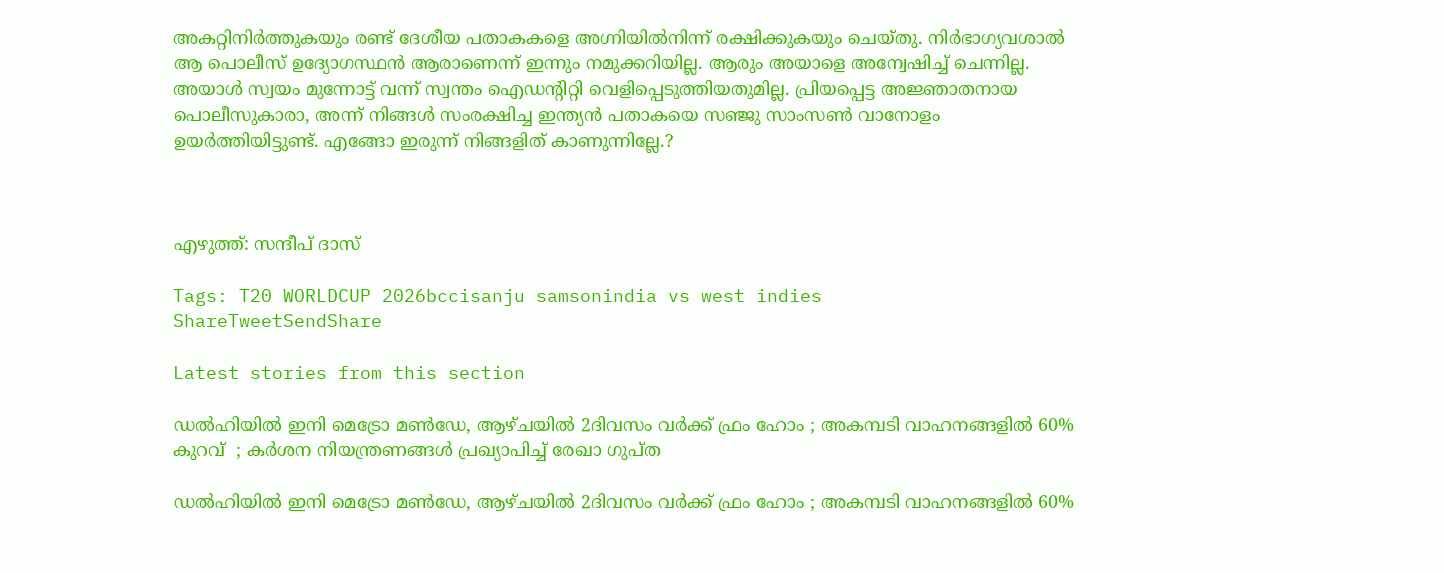അകറ്റിനിർത്തുകയും രണ്ട് ദേശീയ പതാകകളെ അഗ്നിയിൽനിന്ന് രക്ഷിക്കുകയും ചെയ്തു. നിർഭാഗ്യവശാൽ ആ പൊലീസ് ഉദ്യോഗസ്ഥൻ ആരാണെന്ന് ഇന്നും നമുക്കറിയില്ല. ആരും അയാളെ അന്വേഷിച്ച് ചെന്നില്ല. അയാൾ സ്വയം മുന്നോട്ട് വന്ന് സ്വന്തം ഐഡൻ്റിറ്റി വെളിപ്പെടുത്തിയതുമില്ല. പ്രിയപ്പെട്ട അജ്ഞാതനായ പൊലീസുകാരാ, അന്ന് നിങ്ങൾ സംരക്ഷിച്ച ഇന്ത്യൻ പതാകയെ സഞ്ജു സാംസൺ വാനോളം ഉയർത്തിയിട്ടുണ്ട്. എങ്ങോ ഇരുന്ന് നിങ്ങളിത് കാണുന്നില്ലേ.?



എഴുത്ത്: സന്ദീപ് ദാസ്

Tags: T20 WORLDCUP 2026bccisanju samsonindia vs west indies
ShareTweetSendShare

Latest stories from this section

ഡൽഹിയിൽ ഇനി മെട്രോ മൺഡേ, ആഴ്ചയിൽ 2ദിവസം വർക്ക് ഫ്രം ഹോം ; അകമ്പടി വാഹനങ്ങളിൽ 60% കുറവ്  ; കർശന നിയന്ത്രണങ്ങൾ പ്രഖ്യാപിച്ച് രേഖാ ഗുപ്ത

ഡൽഹിയിൽ ഇനി മെട്രോ മൺഡേ, ആഴ്ചയിൽ 2ദിവസം വർക്ക് ഫ്രം ഹോം ; അകമ്പടി വാഹനങ്ങളിൽ 60%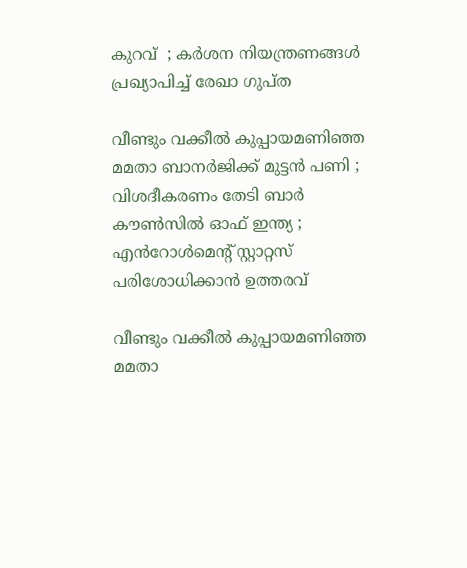കുറവ്  ; കർശന നിയന്ത്രണങ്ങൾ പ്രഖ്യാപിച്ച് രേഖാ ഗുപ്ത

വീണ്ടും വക്കീൽ കുപ്പായമണിഞ്ഞ മമതാ ബാനർജിക്ക് മുട്ടൻ പണി ; വിശദീകരണം തേടി ബാർ കൗൺസിൽ ഓഫ് ഇന്ത്യ ; എൻറോൾമെന്റ് സ്റ്റാറ്റസ് പരിശോധിക്കാൻ ഉത്തരവ്

വീണ്ടും വക്കീൽ കുപ്പായമണിഞ്ഞ മമതാ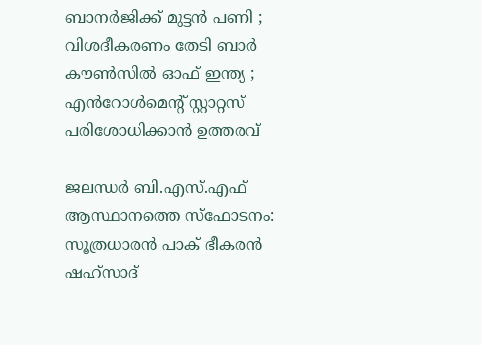ബാനർജിക്ക് മുട്ടൻ പണി ; വിശദീകരണം തേടി ബാർ കൗൺസിൽ ഓഫ് ഇന്ത്യ ; എൻറോൾമെന്റ് സ്റ്റാറ്റസ് പരിശോധിക്കാൻ ഉത്തരവ്

ജലന്ധർ ബി.എസ്.എഫ് ആസ്ഥാനത്തെ സ്ഫോടനം: സൂത്രധാരൻ പാക് ഭീകരൻ ഷഹ്സാദ്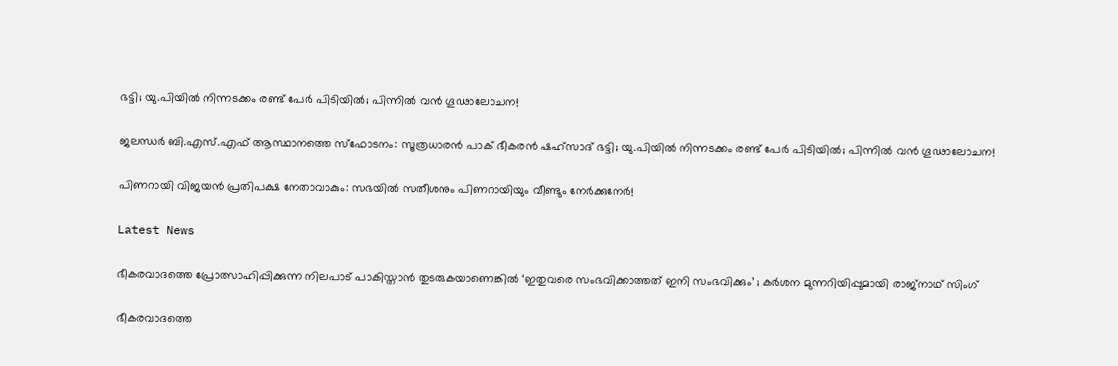ഭട്ടി; യു.പിയിൽ നിന്നടക്കം രണ്ട് പേർ പിടിയിൽ; പിന്നിൽ വൻ ഗൂഢാലോചന!

ജലന്ധർ ബി.എസ്.എഫ് ആസ്ഥാനത്തെ സ്ഫോടനം: സൂത്രധാരൻ പാക് ഭീകരൻ ഷഹ്സാദ് ഭട്ടി; യു.പിയിൽ നിന്നടക്കം രണ്ട് പേർ പിടിയിൽ; പിന്നിൽ വൻ ഗൂഢാലോചന!

പിണറായി വിജയൻ പ്രതിപക്ഷ നേതാവാകും: സഭയിൽ സതീശനും പിണറായിയും വീണ്ടും നേർക്കുനേർ!

Latest News

ഭീകരവാദത്തെ പ്രോത്സാഹിപ്പിക്കുന്ന നിലപാട് പാകിസ്താൻ തുടരുകയാണെങ്കിൽ ‘ഇതുവരെ സംഭവിക്കാത്തത് ഇനി സംഭവിക്കും’ ; കർശന മുന്നറിയിപ്പുമായി രാജ്നാഥ്‌ സിംഗ്

ഭീകരവാദത്തെ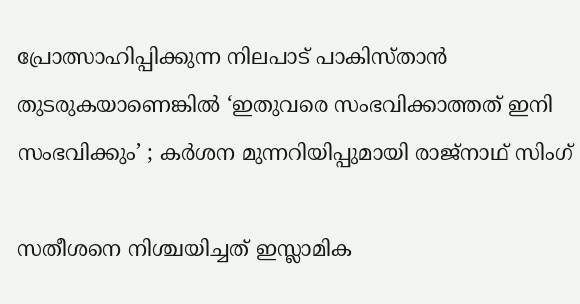പ്രോത്സാഹിപ്പിക്കുന്ന നിലപാട് പാകിസ്താൻ തുടരുകയാണെങ്കിൽ ‘ഇതുവരെ സംഭവിക്കാത്തത് ഇനി സംഭവിക്കും’ ; കർശന മുന്നറിയിപ്പുമായി രാജ്നാഥ്‌ സിംഗ്

സതീശനെ നിശ്ചയിച്ചത് ഇസ്ലാമിക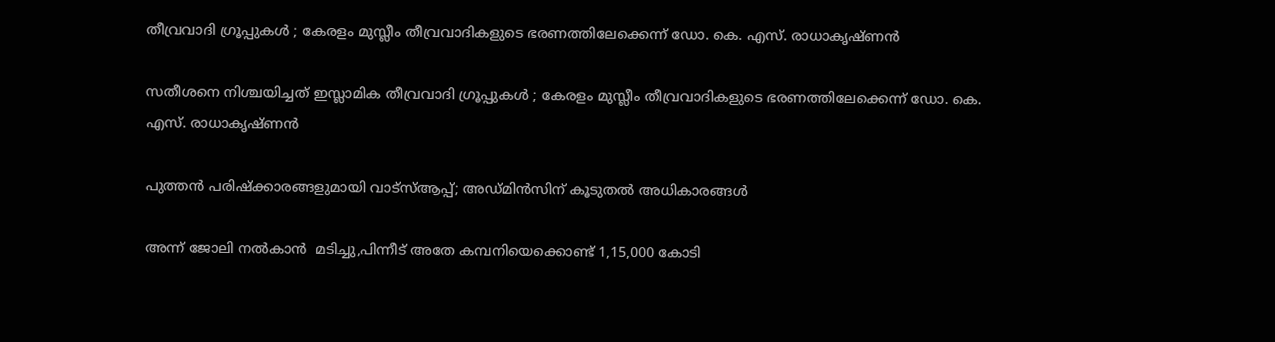തീവ്രവാദി ഗ്രൂപ്പുകൾ ; കേരളം മുസ്ലീം തീവ്രവാദികളുടെ ഭരണത്തിലേക്കെന്ന് ഡോ. കെ. എസ്. രാധാകൃഷ്ണൻ

സതീശനെ നിശ്ചയിച്ചത് ഇസ്ലാമിക തീവ്രവാദി ഗ്രൂപ്പുകൾ ; കേരളം മുസ്ലീം തീവ്രവാദികളുടെ ഭരണത്തിലേക്കെന്ന് ഡോ. കെ. എസ്. രാധാകൃഷ്ണൻ

പുത്തൻ പരിഷ്‌ക്കാരങ്ങളുമായി വാട്‌സ്ആപ്പ്; അഡ്മിൻസിന് കൂടുതൽ അധികാരങ്ങൾ

അന്ന് ജോലി നൽകാൻ  മടിച്ചു,പിന്നീട് അതേ കമ്പനിയെക്കൊണ്ട് 1,15,000 കോടി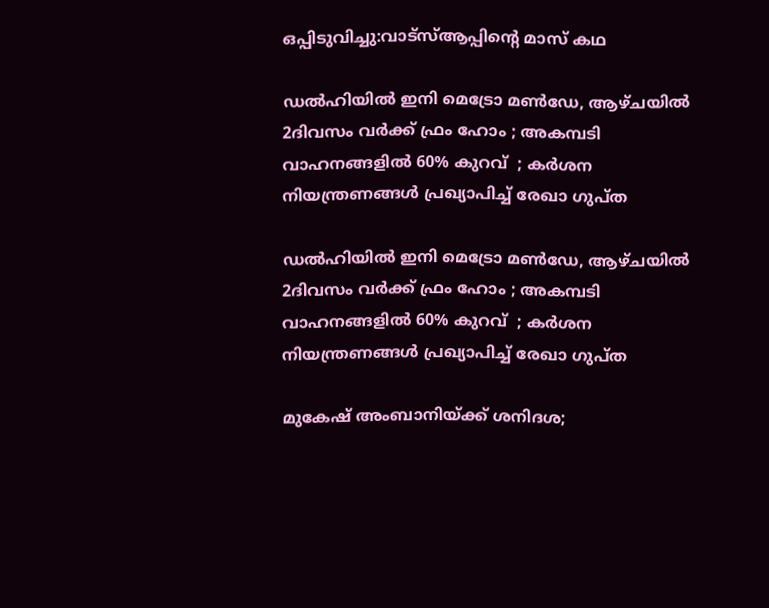ഒപ്പിടുവിച്ചു:വാട്സ്ആപ്പിൻ്റെ മാസ് കഥ

ഡൽഹിയിൽ ഇനി മെട്രോ മൺഡേ, ആഴ്ചയിൽ 2ദിവസം വർക്ക് ഫ്രം ഹോം ; അകമ്പടി വാഹനങ്ങളിൽ 60% കുറവ്  ; കർശന നിയന്ത്രണങ്ങൾ പ്രഖ്യാപിച്ച് രേഖാ ഗുപ്ത

ഡൽഹിയിൽ ഇനി മെട്രോ മൺഡേ, ആഴ്ചയിൽ 2ദിവസം വർക്ക് ഫ്രം ഹോം ; അകമ്പടി വാഹനങ്ങളിൽ 60% കുറവ്  ; കർശന നിയന്ത്രണങ്ങൾ പ്രഖ്യാപിച്ച് രേഖാ ഗുപ്ത

മുകേഷ് അംബാനിയ്ക്ക് ശനിദശ;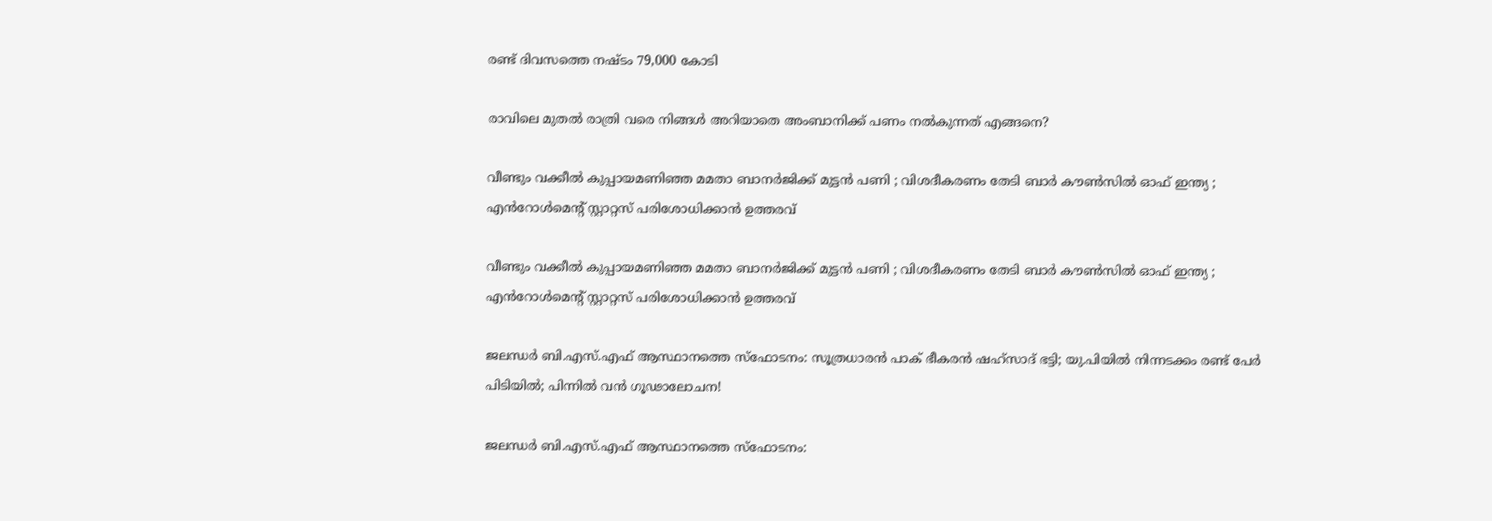രണ്ട് ദിവസത്തെ നഷ്ടം 79,000 കോടി

രാവിലെ മുതൽ രാത്രി വരെ നിങ്ങൾ അറിയാതെ അംബാനിക്ക് പണം നൽകുന്നത് എങ്ങനെ?

വീണ്ടും വക്കീൽ കുപ്പായമണിഞ്ഞ മമതാ ബാനർജിക്ക് മുട്ടൻ പണി ; വിശദീകരണം തേടി ബാർ കൗൺസിൽ ഓഫ് ഇന്ത്യ ; എൻറോൾമെന്റ് സ്റ്റാറ്റസ് പരിശോധിക്കാൻ ഉത്തരവ്

വീണ്ടും വക്കീൽ കുപ്പായമണിഞ്ഞ മമതാ ബാനർജിക്ക് മുട്ടൻ പണി ; വിശദീകരണം തേടി ബാർ കൗൺസിൽ ഓഫ് ഇന്ത്യ ; എൻറോൾമെന്റ് സ്റ്റാറ്റസ് പരിശോധിക്കാൻ ഉത്തരവ്

ജലന്ധർ ബി.എസ്.എഫ് ആസ്ഥാനത്തെ സ്ഫോടനം: സൂത്രധാരൻ പാക് ഭീകരൻ ഷഹ്സാദ് ഭട്ടി; യു.പിയിൽ നിന്നടക്കം രണ്ട് പേർ പിടിയിൽ; പിന്നിൽ വൻ ഗൂഢാലോചന!

ജലന്ധർ ബി.എസ്.എഫ് ആസ്ഥാനത്തെ സ്ഫോടനം: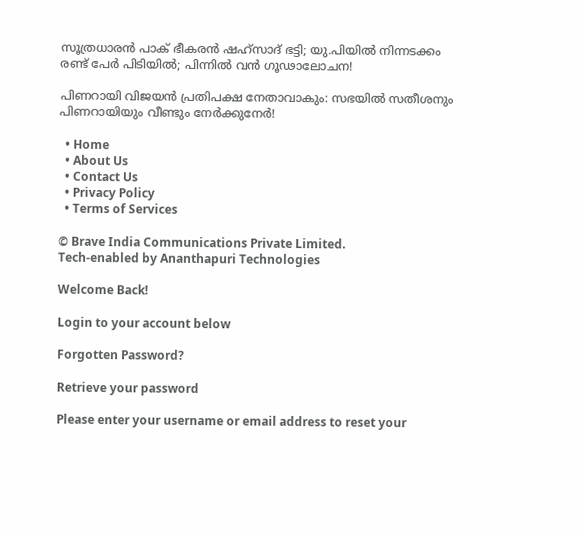സൂത്രധാരൻ പാക് ഭീകരൻ ഷഹ്സാദ് ഭട്ടി; യു.പിയിൽ നിന്നടക്കം രണ്ട് പേർ പിടിയിൽ; പിന്നിൽ വൻ ഗൂഢാലോചന!

പിണറായി വിജയൻ പ്രതിപക്ഷ നേതാവാകും: സഭയിൽ സതീശനും പിണറായിയും വീണ്ടും നേർക്കുനേർ!

  • Home
  • About Us
  • Contact Us
  • Privacy Policy
  • Terms of Services

© Brave India Communications Private Limited.
Tech-enabled by Ananthapuri Technologies

Welcome Back!

Login to your account below

Forgotten Password?

Retrieve your password

Please enter your username or email address to reset your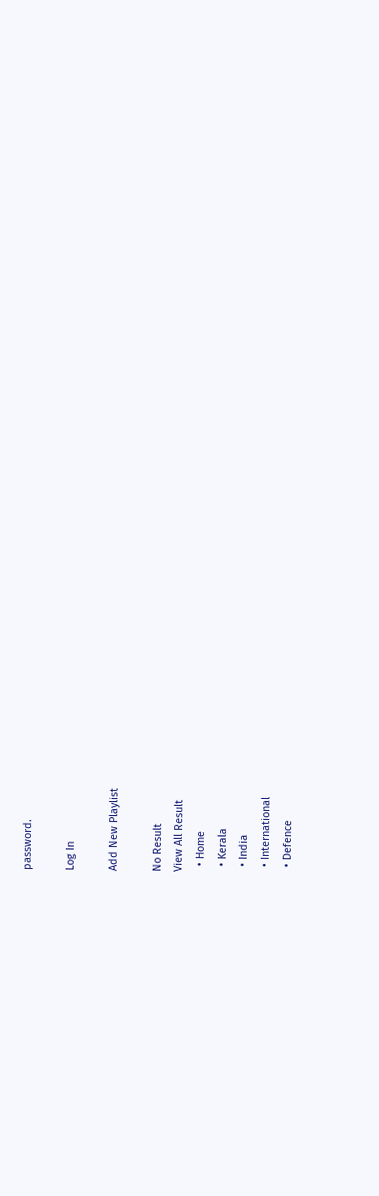password.

Log In

Add New Playlist

No Result
View All Result
  • Home
  • Kerala
  • India
  • International
  • Defence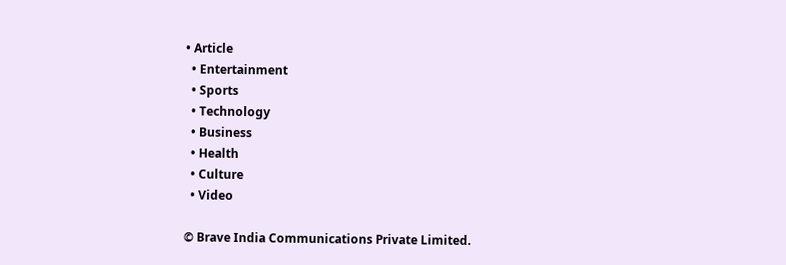• Article
  • Entertainment
  • Sports
  • Technology
  • Business
  • Health
  • Culture
  • Video

© Brave India Communications Private Limited.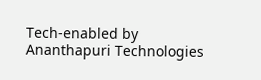Tech-enabled by Ananthapuri Technologies